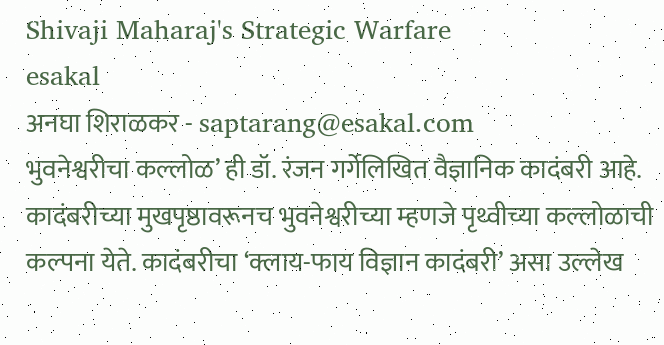Shivaji Maharaj's Strategic Warfare
esakal
अनघा शिराळकर - saptarang@esakal.com
भुवनेश्वरीचा कल्लोळ’ ही डॉ. रंजन गर्गेलिखित वैज्ञानिक कादंबरी आहे. कादंबरीच्या मुखपृष्ठावरूनच भुवनेश्वरीच्या म्हणजे पृथ्वीच्या कल्लोळाची कल्पना येते. कादंबरीचा ‘क्लाय-फाय विज्ञान कादंबरी’ असा उल्लेख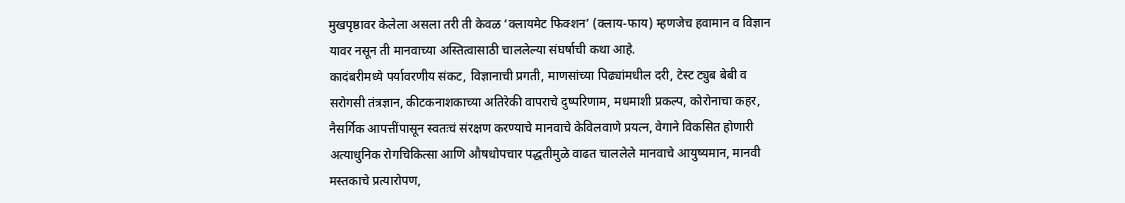मुखपृष्ठावर केलेला असला तरी ती केवळ ‘क्लायमेट फिक्शन’ (क्लाय-फाय) म्हणजेच हवामान व विज्ञान यावर नसून ती मानवाच्या अस्तित्वासाठी चाललेल्या संघर्षाची कथा आहे.
कादंबरीमध्ये पर्यावरणीय संकट, विज्ञानाची प्रगती, माणसांच्या पिढ्यांमधील दरी, टेस्ट ट्युब बेबी व सरोगसी तंत्रज्ञान, कीटकनाशकाच्या अतिरेकी वापराचे दुष्परिणाम, मधमाशी प्रकल्प, कोरोनाचा कहर, नैसर्गिक आपत्तींपासून स्वतःचं संरक्षण करण्याचे मानवाचे केविलवाणे प्रयत्न, वेगाने विकसित होणारी अत्याधुनिक रोगचिकित्सा आणि औषधोपचार पद्धतीमुळे वाढत चाललेले मानवाचे आयुष्यमान, मानवी मस्तकाचे प्रत्यारोपण,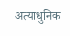अत्याधुनिक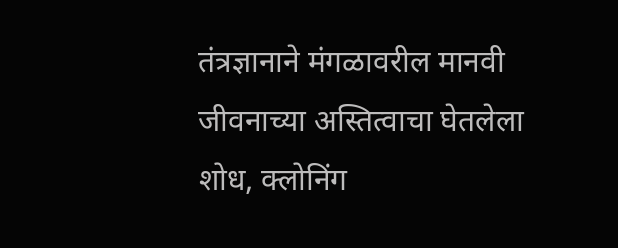तंत्रज्ञानाने मंगळावरील मानवी जीवनाच्या अस्तित्वाचा घेतलेला शोध, क्लोनिंग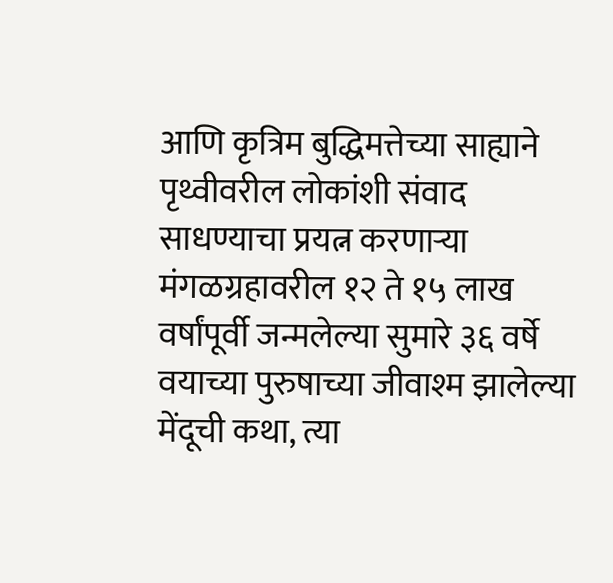आणि कृत्रिम बुद्धिमत्तेच्या साह्याने पृथ्वीवरील लोकांशी संवाद साधण्याचा प्रयत्न करणाऱ्या मंगळग्रहावरील १२ ते १५ लाख वर्षांपूर्वी जन्मलेल्या सुमारे ३६ वर्षे वयाच्या पुरुषाच्या जीवाश्म झालेल्या मेंदूची कथा, त्या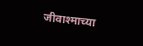जीवाश्माच्या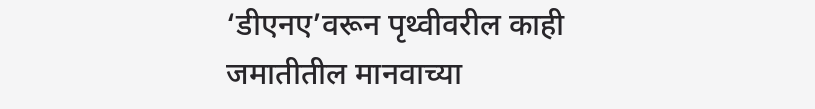‘डीएनए’वरून पृथ्वीवरील काही जमातीतील मानवाच्या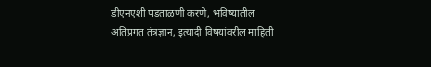डीएनएशी पडताळणी करणे, भविष्यातील अतिप्रगत तंत्रज्ञान, इत्यादी विषयांवरील माहिती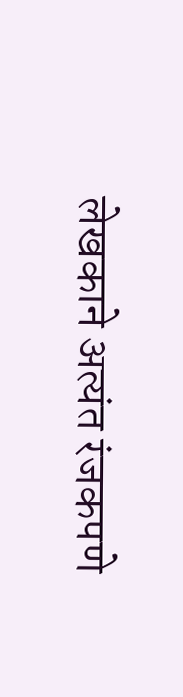लेखकाने अत्यंत रंजकपणे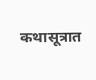कथासूत्रात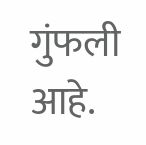गुंफली आहे.